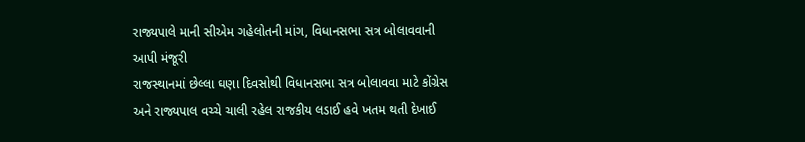રાજ્યપાલે માની સીએમ ગહેલોતની માંગ, વિધાનસભા સત્ર બોલાવવાની આપી મંજૂરી
રાજસ્થાનમાં છેલ્લા ઘણા દિવસોથી વિધાનસભા સત્ર બોલાવવા માટે કોંગ્રેસ અને રાજ્યપાલ વચ્ચે ચાલી રહેલ રાજકીય લડાઈ હવે ખતમ થતી દેખાઈ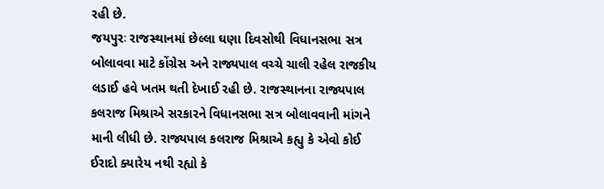રહી છે.
જયપુરઃ રાજસ્થાનમાં છેલ્લા ઘણા દિવસોથી વિધાનસભા સત્ર બોલાવવા માટે કોંગ્રેસ અને રાજ્યપાલ વચ્ચે ચાલી રહેલ રાજકીય લડાઈ હવે ખતમ થતી દેખાઈ રહી છે. રાજસ્થાનના રાજ્યપાલ કલરાજ મિશ્રાએ સરકારને વિધાનસભા સત્ર બોલાવવાની માંગને માની લીધી છે. રાજ્યપાલ કલરાજ મિશ્રાએ કહ્યુ કે એવો કોઈ ઈરાદો ક્યારેય નથી રહ્યો કે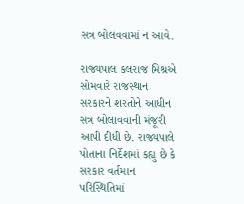સત્ર બોલવવામાં ન આવે.

રાજ્યપાલ કલરાજ મિશ્રએ સોમવારે રાજસ્થાન સરકારને શરતોને આધીન સત્ર બોલાવવાની મંજૂરી આપી દીધી છે. રાજ્યપાલે પોતાના નિર્દેશમાં કહ્યુ છે કે સરકાર વર્તમાન પરિસ્થિતિમાં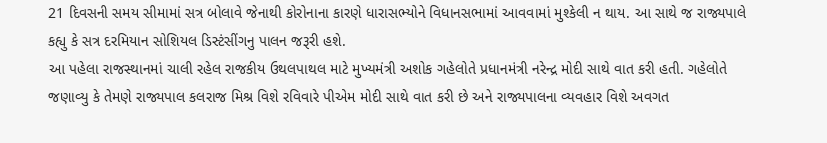21 દિવસની સમય સીમામાં સત્ર બોલાવે જેનાથી કોરોનાના કારણે ધારાસભ્યોને વિધાનસભામાં આવવામાં મુશ્કેલી ન થાય. આ સાથે જ રાજ્યપાલે કહ્યુ કે સત્ર દરમિયાન સોશિયલ ડિસ્ટંસીંગનુ પાલન જરૂરી હશે.
આ પહેલા રાજસ્થાનમાં ચાલી રહેલ રાજકીય ઉથલપાથલ માટે મુખ્યમંત્રી અશોક ગહેલોતે પ્રધાનમંત્રી નરેન્દ્ર મોદી સાથે વાત કરી હતી. ગહેલોતે જણાવ્યુ કે તેમણે રાજ્યપાલ કલરાજ મિશ્ર વિશે રવિવારે પીએમ મોદી સાથે વાત કરી છે અને રાજ્યપાલના વ્યવહાર વિશે અવગત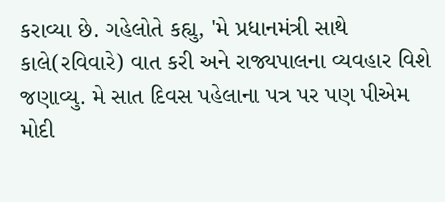કરાવ્યા છે. ગહેલોતે કહ્યુ, 'મે પ્રધાનમંત્રી સાથે કાલે(રવિવારે) વાત કરી અને રાજ્યપાલના વ્યવહાર વિશે જણાવ્યુ. મે સાત દિવસ પહેલાના પત્ર પર પણ પીએમ મોદી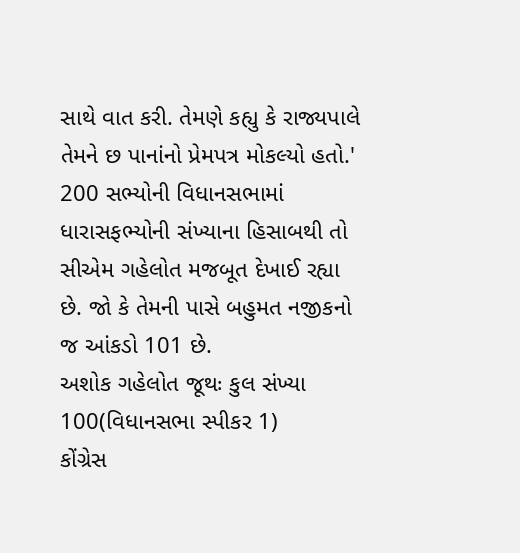સાથે વાત કરી. તેમણે કહ્યુ કે રાજ્યપાલે તેમને છ પાનાંનો પ્રેમપત્ર મોકલ્યો હતો.' 200 સભ્યોની વિધાનસભામાં ધારાસફભ્યોની સંખ્યાના હિસાબથી તો સીએમ ગહેલોત મજબૂત દેખાઈ રહ્યા છે. જો કે તેમની પાસે બહુમત નજીકનો જ આંકડો 101 છે.
અશોક ગહેલોત જૂથઃ કુલ સંખ્યા 100(વિધાનસભા સ્પીકર 1)
કોંગ્રેસ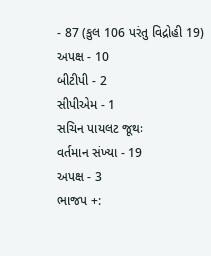- 87 (કુલ 106 પરંતુ વિદ્રોહી 19)
અપક્ષ - 10
બીટીપી - 2
સીપીએમ - 1
સચિન પાયલટ જૂથઃ
વર્તમાન સંખ્યા - 19
અપક્ષ - 3
ભાજપ +: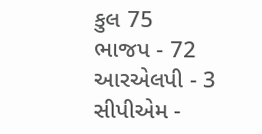કુલ 75
ભાજપ - 72
આરએલપી - 3
સીપીએમ -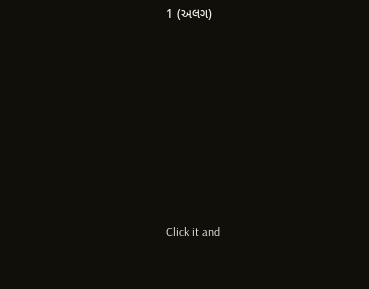1 (અલગ)












Click it and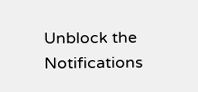Unblock the Notifications